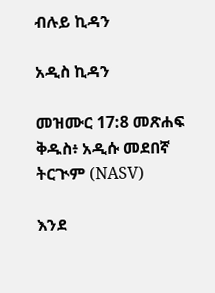ብሉይ ኪዳን

አዲስ ኪዳን

መዝሙር 17:8 መጽሐፍ ቅዱስ፥ አዲሱ መደበኛ ትርጒም (NASV)

እንደ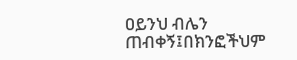ዐይንህ ብሌን ጠብቀኝ፤በክንፎችህም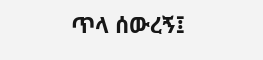ጥላ ሰውረኝ፤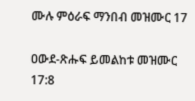ሙሉ ምዕራፍ ማንበብ መዝሙር 17

ዐውደ-ጽሑፍ ይመልከቱ መዝሙር 17:8